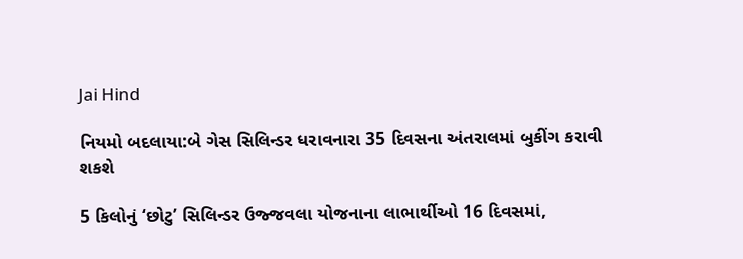Jai Hind

નિયમો બદલાયા:બે ગેસ સિલિન્ડર ધરાવનારા 35 દિવસના અંતરાલમાં બુકીંગ કરાવી શકશે

5 કિલોનું ‘છોટુ’ સિલિન્ડર ઉજ્જવલા યોજનાના લાભાર્થીઓ 16 દિવસમાં,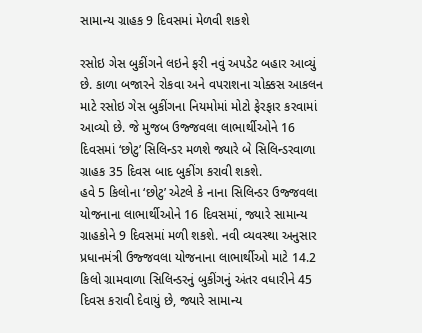સામાન્ય ગ્રાહક 9 દિવસમાં મેળવી શકશે

રસોઇ ગેસ બુકીંગને લઇને ફરી નવું અપડેટ બહાર આવ્યું છે. કાળા બજારને રોકવા અને વપરાશના ચોક્કસ આકલન માટે રસોઇ ગેસ બુકીંગના નિયમોમાં મોટો ફેરફાર કરવામાં આવ્યો છે. જે મુજબ ઉજ્જવલા લાભાર્થીઓને 16 દિવસમાં ‘છોટુ’ સિલિન્ડર મળશે જ્યારે બે સિલિન્ડરવાળા ગ્રાહક 35 દિવસ બાદ બુકીંગ કરાવી શકશે.
હવે 5 કિલોના ‘છોટુ’ એટલે કે નાના સિલિન્ડર ઉજ્જવલા યોજનાના લાભાર્થીઓને 16 દિવસમાં, જ્યારે સામાન્ય ગ્રાહકોને 9 દિવસમાં મળી શકશે. નવી વ્યવસ્થા અનુસાર પ્રધાનમંત્રી ઉજ્જવલા યોજનાના લાભાર્થીઓ માટે 14.2 કિલો ગ્રામવાળા સિલિન્ડરનું બુકીંગનું અંતર વધારીને 45 દિવસ કરાવી દેવાયું છે, જ્યારે સામાન્ય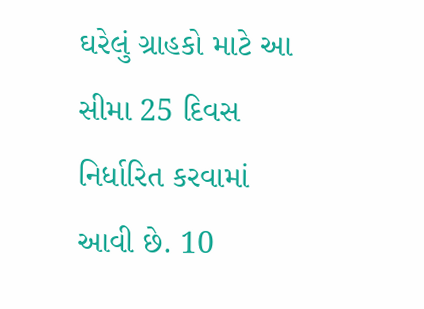ઘરેલું ગ્રાહકો માટે આ સીમા 25 દિવસ નિર્ધારિત કરવામાં આવી છે. 10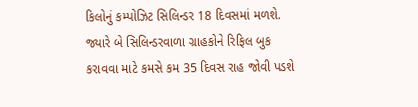કિલોનું કમ્પોઝિટ સિલિન્ડર 18 દિવસમાં મળશે. જ્યારે બે સિલિન્ડરવાળા ગ્રાહકોને રિફિલ બુક કરાવવા માટે કમસે કમ 35 દિવસ રાહ જોવી પડશે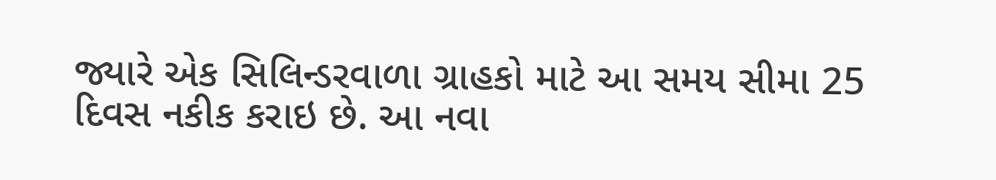જ્યારે એક સિલિન્ડરવાળા ગ્રાહકો માટે આ સમય સીમા 25 દિવસ નકીક કરાઇ છે. આ નવા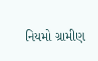નિયમો ગ્રામીણ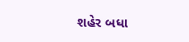શહેર બધા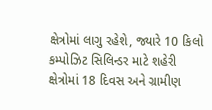ક્ષેત્રોમાં લાગુ રહેશે, જ્યારે 10 કિલો કમ્પોઝિટ સિલિન્ડર માટે શહેરી ક્ષેત્રોમાં 18 દિવસ અને ગ્રામીણ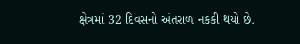ક્ષેત્રમાં 32 દિવસનો અંતરાળ નકકી થયો છે.